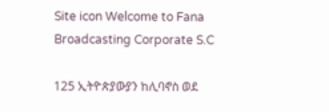Site icon Welcome to Fana Broadcasting Corporate S.C

125 ኢትዮጵያውያን ከሊባኖስ ወደ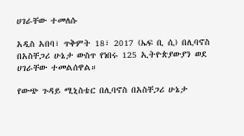ሀገራቸው ተመለሱ

አዲስ አበባ፣ ጥቅምት 18፣ 2017 (ኤፍ ቢ ሲ) በሊባኖስ በአስቸጋሪ ሁኔታ ውስጥ የነበሩ 125 ኢትዮጵያውያን ወደ ሀገራቸው ተመልሰዋል።

የውጭ ጉዳይ ሚኒስቴር በሊባኖስ በአስቸጋሪ ሁኔታ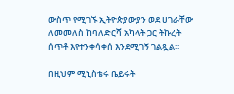ውስጥ የሚገኙ ኢትዮጵያውያን ወደ ሀገራቸው ለመመለስ ከባለድርሻ አካላት ጋር ትኩረት ሰጥቶ እየተንቀሳቀሰ እንደሚገኝ ገልጿል፡፡

በዚህም ሚኒስቴሩ ቤይሩት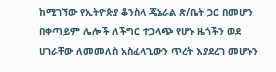ከሚገኘው የኢትዮጵያ ቆንስላ ጄኔራል ጽ/ቤት ጋር በመሆን በቀጣይም ሌሎች ለችግር ተጋላጭ የሆኑ ዜጎችን ወደ ሀገራቸው ለመመለስ አስፈላጊውን ጥረት እያደረገ መሆኑን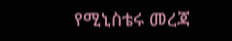የሚኒስቴሩ መረጃ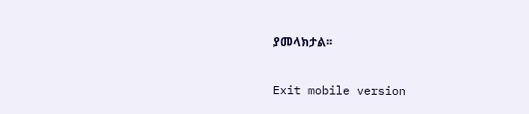ያመላክታል፡፡

Exit mobile version